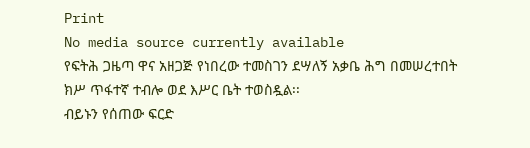Print
No media source currently available
የፍትሕ ጋዜጣ ዋና አዘጋጅ የነበረው ተመስገን ደሣለኝ አቃቤ ሕግ በመሠረተበት ክሥ ጥፋተኛ ተብሎ ወደ እሥር ቤት ተወስዷል፡፡
ብይኑን የሰጠው ፍርድ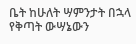ቤት ከሁለት ሣምንታት በኋላ የቅጣት ውሣኔውን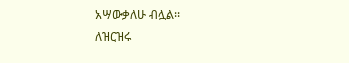አሣውቃለሁ ብሏል፡፡
ለዝርዝሩ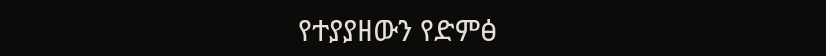የተያያዘውን የድምፅ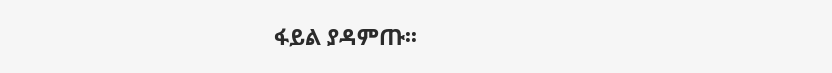ፋይል ያዳምጡ፡፡